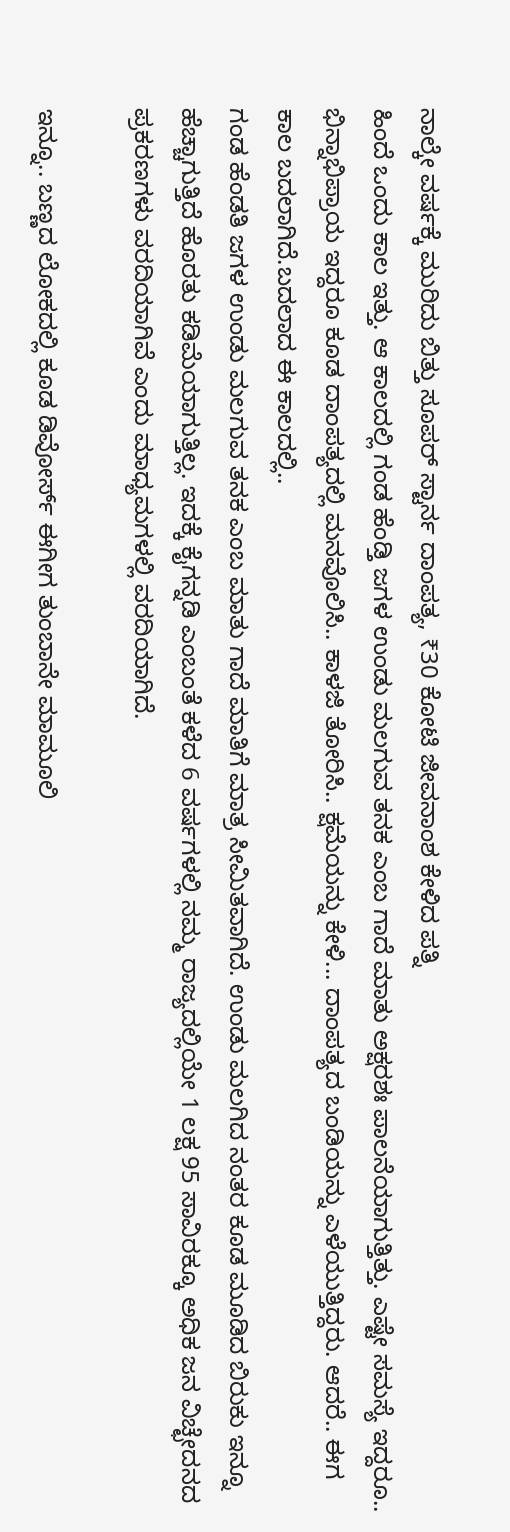ನಾಲ್ಕೇ ವರ್ಷಕ್ಕೆ ಮುರಿದು ಬಿತ್ತು ಸೂಪರ್ ಸ್ಟಾರ್ನ ದಾಂಪತ್ಯ, ₹30 ಕೋಟಿ ಜೀವನಾಂಶ ಕೇಳಿದ ಪತ್ನಿ
ಹಿಂದೆ ಒಂದು ಕಾಲ ಇತ್ತು. ಆ ಕಾಲದಲ್ಲಿ ಗಂಡ ಹೆಂಡ್ತಿ ಜಗಳ ಉಂಡು ಮಲಗುವ ತನಕ ಎಂಬ ಗಾದೆ ಮಾತು ಅಕ್ಷರಶಃ ಪಾಲನೆಯಾಗುತ್ತಿತ್ತು. ಎಷ್ಟೇ ಸಮಸ್ಯೆ ಇದ್ದರೂ.. ಭಿನ್ನಾಭಿಪ್ರಾಯ ಇದ್ದರೂ ಕೂಡ ದಾಂಪತ್ಯದಲ್ಲಿ ಮನವೊಲಿಸಿ.. ಕಾಳಜಿ ತೋರಿಸಿ.. ಕ್ಷಮೆಯನ್ನು ಕೇಳಿ... ದಾಂಪತ್ಯದ ಬಂಡಿಯನ್ನು ಎಳೆಯುತ್ತಿದ್ದರು. ಆದರೆ.. ಈಗ ಕಾಲ ಬದಲಾಗಿದೆ.ಬದಲಾದ ಈ ಕಾಲದಲ್ಲಿ..
ಗಂಡ ಹೆಂಡತಿ ಜಗಳ ಉಂಡು ಮಲಗುವ ತನಕ ಎಂಬ ಮಾತು ಗಾದೆ ಮಾತಿಗೆ ಮಾತ್ರ ಸೀಮಿತವಾಗಿದೆ. ಉಂಡು ಮಲಗಿದ ನಂತರ ಕೂಡ ಮೂಡಿದ ಬಿರುಕು ಇನ್ನೂ ಹೆಚ್ಚಾಗುತ್ತಿದೆ ಹೊರತು ಕಡಿಮೆಯಾಗುತ್ತಿಲ್ಲ. ಇದಕ್ಕೆ ಕೈಗನ್ನಡಿ ಎಂಬಂತೆ ಕಳೆದ 6 ವರ್ಷಗಳಲ್ಲಿ ನಮ್ಮ ರಾಜ್ಯದಲ್ಲಿಯೇ 1 ಲಕ್ಷ 95 ಸಾವಿರಕ್ಕೂ ಅಧಿಕ ಜನ ವಿಚ್ಛೇದನದ ಪ್ರಕರಣಗಳು ವರದಿಯಾಗಿವೆ ಎಂದು ಮಾಧ್ಯಮಗಳಲ್ಲಿ ವರದಿಯಾಗಿದೆ.

ಇನ್ನೂ.. ಬಣ್ಣದ ಲೋಕದಲ್ಲಿ ಕೂಡ ಡಿವೋರ್ಸ್ ಈಗೀಗ ತುಂಬಾನೇ ಮಾಮೂಲಿ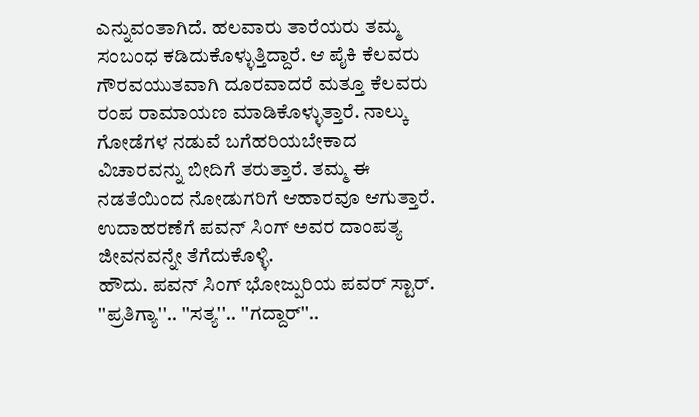ಎನ್ನುವಂತಾಗಿದೆ. ಹಲವಾರು ತಾರೆಯರು ತಮ್ಮ ಸಂಬಂಧ ಕಡಿದುಕೊಳ್ಳುತ್ತಿದ್ದಾರೆ. ಆ ಪೈಕಿ ಕೆಲವರು ಗೌರವಯುತವಾಗಿ ದೂರವಾದರೆ ಮತ್ತೂ ಕೆಲವರು ರಂಪ ರಾಮಾಯಣ ಮಾಡಿಕೊಳ್ಳುತ್ತಾರೆ. ನಾಲ್ಕು ಗೋಡೆಗಳ ನಡುವೆ ಬಗೆಹರಿಯಬೇಕಾದ ವಿಚಾರವನ್ನು ಬೀದಿಗೆ ತರುತ್ತಾರೆ. ತಮ್ಮ ಈ ನಡತೆಯಿಂದ ನೋಡುಗರಿಗೆ ಆಹಾರವೂ ಆಗುತ್ತಾರೆ. ಉದಾಹರಣೆಗೆ ಪವನ್ ಸಿಂಗ್ ಅವರ ದಾಂಪತ್ಯ ಜೀವನವನ್ನೇ ತೆಗೆದುಕೊಳ್ಳಿ.
ಹೌದು. ಪವನ್ ಸಿಂಗ್ ಭೋಜ್ಪುರಿಯ ಪವರ್ ಸ್ಟಾರ್. ''ಪ್ರತಿಗ್ಯಾ''.. ''ಸತ್ಯ''.. ''ಗದ್ದಾರ್''..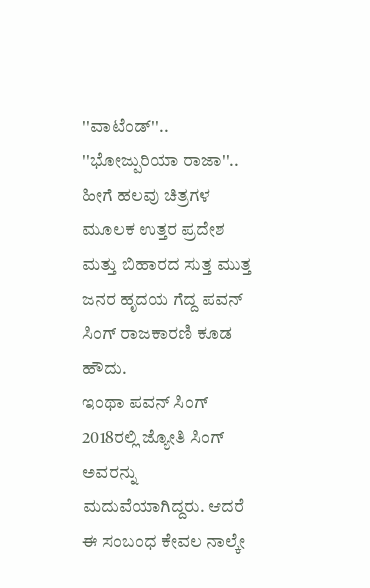''ವಾಟೆಂಡ್''.. ''ಭೋಜ್ಪುರಿಯಾ ರಾಜಾ''.. ಹೀಗೆ ಹಲವು ಚಿತ್ರಗಳ ಮೂಲಕ ಉತ್ತರ ಪ್ರದೇಶ ಮತ್ತು ಬಿಹಾರದ ಸುತ್ತ ಮುತ್ತ ಜನರ ಹೃದಯ ಗೆದ್ದ ಪವನ್ ಸಿಂಗ್ ರಾಜಕಾರಣಿ ಕೂಡ ಹೌದು.
ಇಂಥಾ ಪವನ್ ಸಿಂಗ್ 2018ರಲ್ಲಿ ಜ್ಯೋತಿ ಸಿಂಗ್ ಅವರನ್ನು ಮದುವೆಯಾಗಿದ್ದರು. ಆದರೆ ಈ ಸಂಬಂಧ ಕೇವಲ ನಾಲ್ಕೇ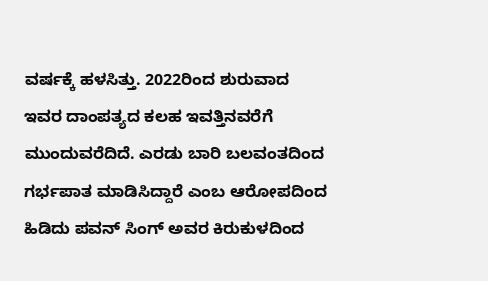ವರ್ಷಕ್ಕೆ ಹಳಸಿತ್ತು. 2022ರಿಂದ ಶುರುವಾದ ಇವರ ದಾಂಪತ್ಯದ ಕಲಹ ಇವತ್ತಿನವರೆಗೆ ಮುಂದುವರೆದಿದೆ. ಎರಡು ಬಾರಿ ಬಲವಂತದಿಂದ ಗರ್ಭಪಾತ ಮಾಡಿಸಿದ್ದಾರೆ ಎಂಬ ಆರೋಪದಿಂದ ಹಿಡಿದು ಪವನ್ ಸಿಂಗ್ ಅವರ ಕಿರುಕುಳದಿಂದ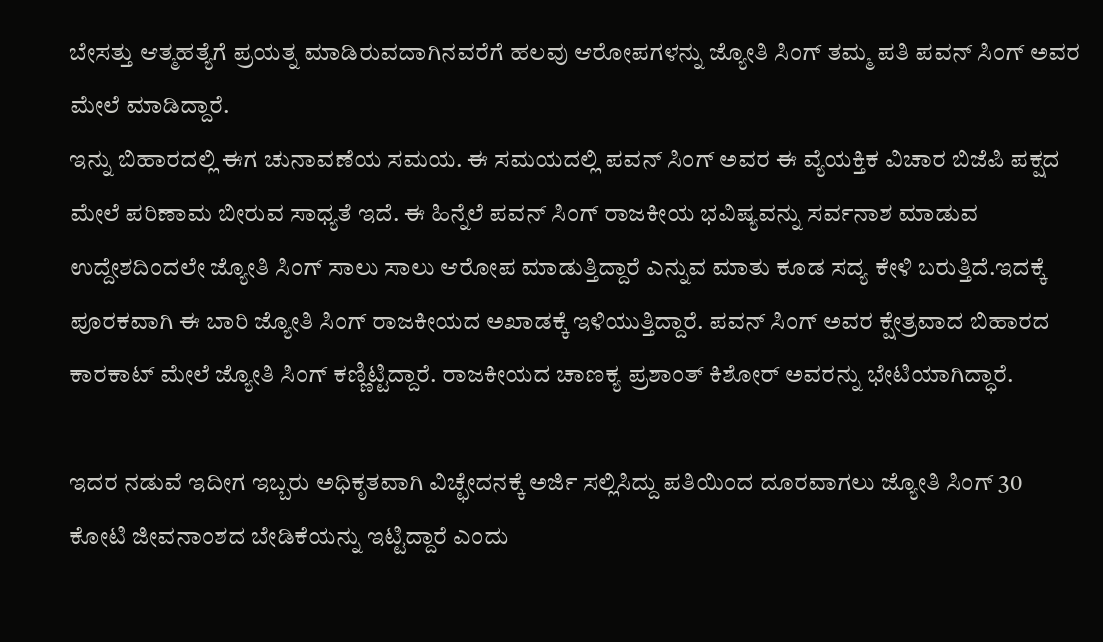ಬೇಸತ್ತು ಆತ್ಮಹತ್ಯೆಗೆ ಪ್ರಯತ್ನ ಮಾಡಿರುವದಾಗಿನವರೆಗೆ ಹಲವು ಆರೋಪಗಳನ್ನು ಜ್ಯೋತಿ ಸಿಂಗ್ ತಮ್ಮ ಪತಿ ಪವನ್ ಸಿಂಗ್ ಅವರ ಮೇಲೆ ಮಾಡಿದ್ದಾರೆ.
ಇನ್ನು ಬಿಹಾರದಲ್ಲಿ ಈಗ ಚುನಾವಣೆಯ ಸಮಯ. ಈ ಸಮಯದಲ್ಲಿ ಪವನ್ ಸಿಂಗ್ ಅವರ ಈ ವ್ಯೆಯಕ್ತಿಕ ವಿಚಾರ ಬಿಜೆಪಿ ಪಕ್ಷದ ಮೇಲೆ ಪರಿಣಾಮ ಬೀರುವ ಸಾಧ್ಯತೆ ಇದೆ. ಈ ಹಿನ್ನೆಲೆ ಪವನ್ ಸಿಂಗ್ ರಾಜಕೀಯ ಭವಿಷ್ಯವನ್ನು ಸರ್ವನಾಶ ಮಾಡುವ ಉದ್ದೇಶದಿಂದಲೇ ಜ್ಯೋತಿ ಸಿಂಗ್ ಸಾಲು ಸಾಲು ಆರೋಪ ಮಾಡುತ್ತಿದ್ದಾರೆ ಎನ್ನುವ ಮಾತು ಕೂಡ ಸದ್ಯ ಕೇಳಿ ಬರುತ್ತಿದೆ.ಇದಕ್ಕೆ ಪೂರಕವಾಗಿ ಈ ಬಾರಿ ಜ್ಯೋತಿ ಸಿಂಗ್ ರಾಜಕೀಯದ ಅಖಾಡಕ್ಕೆ ಇಳಿಯುತ್ತಿದ್ದಾರೆ. ಪವನ್ ಸಿಂಗ್ ಅವರ ಕ್ಷೇತ್ರವಾದ ಬಿಹಾರದ ಕಾರಕಾಟ್ ಮೇಲೆ ಜ್ಯೋತಿ ಸಿಂಗ್ ಕಣ್ಣಿಟ್ಟಿದ್ದಾರೆ. ರಾಜಕೀಯದ ಚಾಣಕ್ಯ ಪ್ರಶಾಂತ್ ಕಿಶೋರ್ ಅವರನ್ನು ಭೇಟಿಯಾಗಿದ್ಧಾರೆ.

ಇದರ ನಡುವೆ ಇದೀಗ ಇಬ್ಬರು ಅಧಿಕೃತವಾಗಿ ವಿಚ್ಛೇದನಕ್ಕೆ ಅರ್ಜಿ ಸಲ್ಲಿಸಿದ್ದು ಪತಿಯಿಂದ ದೂರವಾಗಲು ಜ್ಯೋತಿ ಸಿಂಗ್ 30 ಕೋಟಿ ಜೀವನಾಂಶದ ಬೇಡಿಕೆಯನ್ನು ಇಟ್ಟಿದ್ದಾರೆ ಎಂದು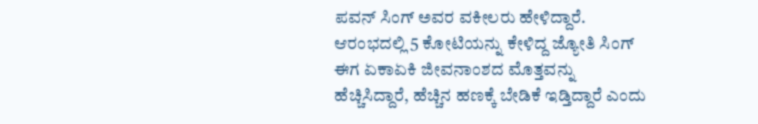ಪವನ್ ಸಿಂಗ್ ಅವರ ವಕೀಲರು ಹೇಳಿದ್ದಾರೆ. ಆರಂಭದಲ್ಲಿ 5 ಕೋಟಿಯನ್ನು ಕೇಳಿದ್ದ ಜ್ಯೋತಿ ಸಿಂಗ್ ಈಗ ಏಕಾಏಕಿ ಜೀವನಾಂಶದ ಮೊತ್ತವನ್ನು ಹೆಚ್ಚಿಸಿದ್ದಾರೆ, ಹೆಚ್ಚಿನ ಹಣಕ್ಕೆ ಬೇಡಿಕೆ ಇಡ್ತಿದ್ದಾರೆ ಎಂದು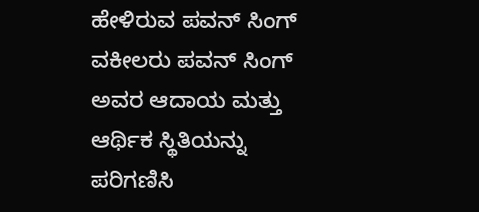ಹೇಳಿರುವ ಪವನ್ ಸಿಂಗ್ ವಕೀಲರು ಪವನ್ ಸಿಂಗ್ ಅವರ ಆದಾಯ ಮತ್ತು ಆರ್ಥಿಕ ಸ್ಥಿತಿಯನ್ನು ಪರಿಗಣಿಸಿ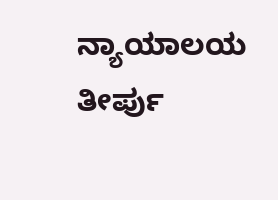ನ್ಯಾಯಾಲಯ ತೀರ್ಪು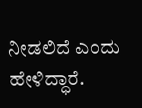ನೀಡಲಿದೆ ಎಂದು ಹೇಳಿದ್ಧಾರೆ.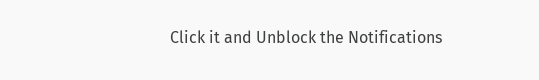Click it and Unblock the Notifications